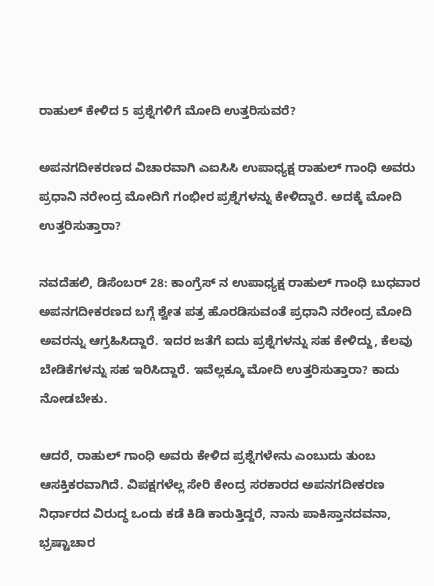ರಾಹುಲ್ ಕೇಳಿದ 5 ಪ್ರಶ್ನೆಗಳಿಗೆ ಮೋದಿ ಉತ್ತರಿಸುವರೆ?

ಅಪನಗದೀಕರಣದ ವಿಚಾರವಾಗಿ ಎಐಸಿಸಿ ಉಪಾಧ್ಯಕ್ಷ ರಾಹುಲ್ ಗಾಂಧಿ ಅವರು ಪ್ರಧಾನಿ ನರೇಂದ್ರ ಮೋದಿಗೆ ಗಂಭೀರ ಪ್ರಶ್ನೆಗಳನ್ನು ಕೇಳಿದ್ದಾರೆ. ಅದಕ್ಕೆ ಮೋದಿ ಉತ್ತರಿಸುತ್ತಾರಾ?

ನವದೆಹಲಿ, ಡಿಸೆಂಬರ್ 28: ಕಾಂಗ್ರೆಸ್ ನ ಉಪಾಧ್ಯಕ್ಷ ರಾಹುಲ್ ಗಾಂಧಿ ಬುಧವಾರ ಅಪನಗದೀಕರಣದ ಬಗ್ಗೆ ಶ್ವೇತ ಪತ್ರ ಹೊರಡಿಸುವಂತೆ ಪ್ರಧಾನಿ ನರೇಂದ್ರ ಮೋದಿ ಅವರನ್ನು ಆಗ್ರಹಿಸಿದ್ದಾರೆ. ಇದರ ಜತೆಗೆ ಐದು ಪ್ರಶ್ನೆಗಳನ್ನು ಸಹ ಕೇಳಿದ್ದು, ಕೆಲವು ಬೇಡಿಕೆಗಳನ್ನು ಸಹ ಇರಿಸಿದ್ದಾರೆ. ಇವೆಲ್ಲಕ್ಕೂ ಮೋದಿ ಉತ್ತರಿಸುತ್ತಾರಾ? ಕಾದು ನೋಡಬೇಕು.

ಆದರೆ, ರಾಹುಲ್ ಗಾಂಧಿ ಅವರು ಕೇಳಿದ ಪ್ರಶ್ನೆಗಳೇನು ಎಂಬುದು ತುಂಬ ಆಸಕ್ತಿಕರವಾಗಿದೆ. ವಿಪಕ್ಷಗಳೆಲ್ಲ ಸೇರಿ ಕೇಂದ್ರ ಸರಕಾರದ ಅಪನಗದೀಕರಣ ನಿರ್ಧಾರದ ವಿರುದ್ಧ ಒಂದು ಕಡೆ ಕಿಡಿ ಕಾರುತ್ತಿದ್ದರೆ, ನಾನು ಪಾಕಿಸ್ತಾನದವನಾ, ಭ್ರಷ್ಟಾಚಾರ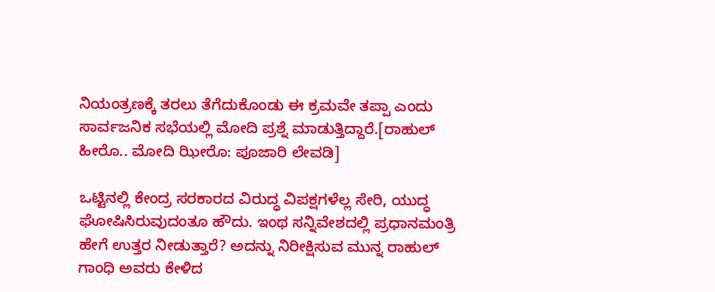ನಿಯಂತ್ರಣಕ್ಕೆ ತರಲು ತೆಗೆದುಕೊಂಡು ಈ ಕ್ರಮವೇ ತಪ್ಪಾ ಎಂದು ಸಾರ್ವಜನಿಕ ಸಭೆಯಲ್ಲಿ ಮೋದಿ ಪ್ರಶ್ನೆ ಮಾಡುತ್ತಿದ್ದಾರೆ.[ರಾಹುಲ್ ಹೀರೊ.. ಮೋದಿ ಝೀರೊ: ಪೂಜಾರಿ ಲೇವಡಿ]

ಒಟ್ಟಿನಲ್ಲಿ ಕೇಂದ್ರ ಸರಕಾರದ ವಿರುದ್ಧ ವಿಪಕ್ಷಗಳೆಲ್ಲ ಸೇರಿ, ಯುದ್ಧ ಘೋಷಿಸಿರುವುದಂತೂ ಹೌದು. ಇಂಥ ಸನ್ನಿವೇಶದಲ್ಲಿ ಪ್ರಧಾನಮಂತ್ರಿ ಹೇಗೆ ಉತ್ತರ ನೀಡುತ್ತಾರೆ? ಅದನ್ನು ನಿರೀಕ್ಷಿಸುವ ಮುನ್ನ ರಾಹುಲ್ ಗಾಂಧಿ ಅವರು ಕೇಳಿದ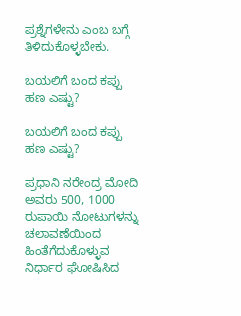ಪ್ರಶ್ನೆಗಳೇನು ಎಂಬ ಬಗ್ಗೆ ತಿಳಿದುಕೊಳ್ಳಬೇಕು.

ಬಯಲಿಗೆ ಬಂದ ಕಪ್ಪು ಹಣ ಎಷ್ಟು?

ಬಯಲಿಗೆ ಬಂದ ಕಪ್ಪು ಹಣ ಎಷ್ಟು?

ಪ್ರಧಾನಿ ನರೇಂದ್ರ ಮೋದಿ ಅವರು 500, 1000 ರುಪಾಯಿ ನೋಟುಗಳನ್ನು ಚಲಾವಣೆಯಿಂದ ಹಿಂತೆಗೆದುಕೊಳ್ಳುವ ನಿರ್ಧಾರ ಘೋಷಿಸಿದ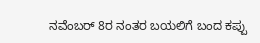ನವೆಂಬರ್ 8ರ ನಂತರ ಬಯಲಿಗೆ ಬಂದ ಕಪ್ಪು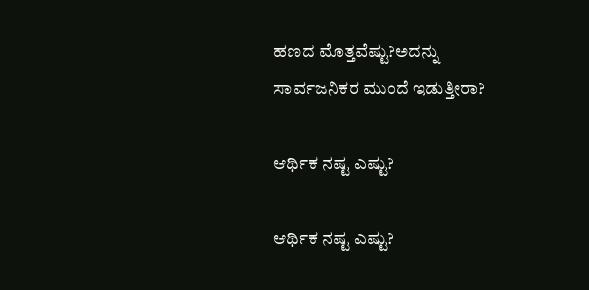ಹಣದ ಮೊತ್ತವೆಷ್ಟು?ಅದನ್ನು ಸಾರ್ವಜನಿಕರ ಮುಂದೆ ಇಡುತ್ತೀರಾ?

ಆರ್ಥಿಕ ನಷ್ಟ ಎಷ್ಟು?

ಆರ್ಥಿಕ ನಷ್ಟ ಎಷ್ಟು?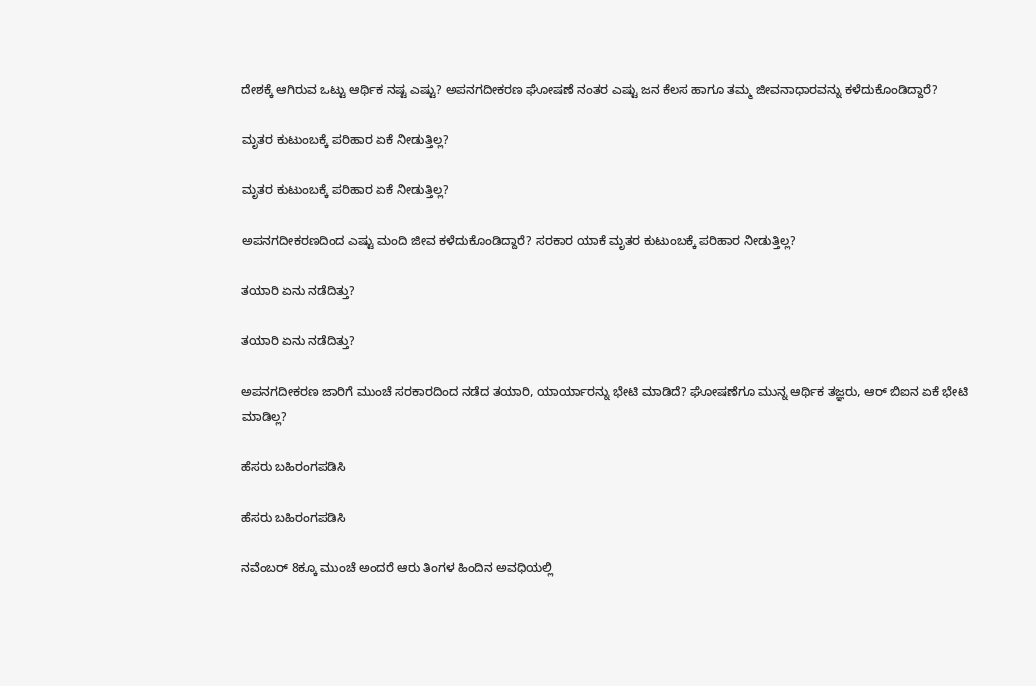ದೇಶಕ್ಕೆ ಆಗಿರುವ ಒಟ್ಟು ಆರ್ಥಿಕ ನಷ್ಟ ಎಷ್ಟು? ಅಪನಗದೀಕರಣ ಘೋಷಣೆ ನಂತರ ಎಷ್ಟು ಜನ ಕೆಲಸ ಹಾಗೂ ತಮ್ಮ ಜೀವನಾಧಾರವನ್ನು ಕಳೆದುಕೊಂಡಿದ್ದಾರೆ?

ಮೃತರ ಕುಟುಂಬಕ್ಕೆ ಪರಿಹಾರ ಏಕೆ ನೀಡುತ್ತಿಲ್ಲ?

ಮೃತರ ಕುಟುಂಬಕ್ಕೆ ಪರಿಹಾರ ಏಕೆ ನೀಡುತ್ತಿಲ್ಲ?

ಅಪನಗದೀಕರಣದಿಂದ ಎಷ್ಟು ಮಂದಿ ಜೀವ ಕಳೆದುಕೊಂಡಿದ್ದಾರೆ? ಸರಕಾರ ಯಾಕೆ ಮೃತರ ಕುಟುಂಬಕ್ಕೆ ಪರಿಹಾರ ನೀಡುತ್ತಿಲ್ಲ?

ತಯಾರಿ ಏನು ನಡೆದಿತ್ತು?

ತಯಾರಿ ಏನು ನಡೆದಿತ್ತು?

ಅಪನಗದೀಕರಣ ಜಾರಿಗೆ ಮುಂಚೆ ಸರಕಾರದಿಂದ ನಡೆದ ತಯಾರಿ, ಯಾರ್ಯಾರನ್ನು ಭೇಟಿ ಮಾಡಿದೆ? ಘೋಷಣೆಗೂ ಮುನ್ನ ಆರ್ಥಿಕ ತಜ್ಞರು, ಆರ್ ಬಿಐನ ಏಕೆ ಭೇಟಿ ಮಾಡಿಲ್ಲ?

ಹೆಸರು ಬಹಿರಂಗಪಡಿಸಿ

ಹೆಸರು ಬಹಿರಂಗಪಡಿಸಿ

ನವೆಂಬರ್ 8ಕ್ಕೂ ಮುಂಚೆ ಅಂದರೆ ಆರು ತಿಂಗಳ ಹಿಂದಿನ ಅವಧಿಯಲ್ಲಿ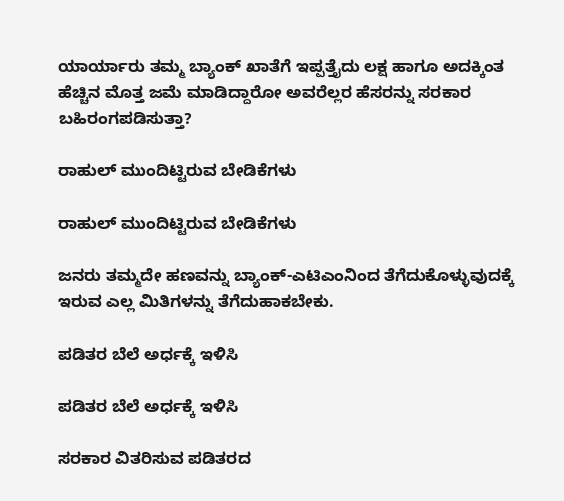ಯಾರ್ಯಾರು ತಮ್ಮ ಬ್ಯಾಂಕ್ ಖಾತೆಗೆ ಇಪ್ಪತ್ತೈದು ಲಕ್ಷ ಹಾಗೂ ಅದಕ್ಕಿಂತ ಹೆಚ್ಚಿನ ಮೊತ್ತ ಜಮೆ ಮಾಡಿದ್ದಾರೋ ಅವರೆಲ್ಲರ ಹೆಸರನ್ನು ಸರಕಾರ ಬಹಿರಂಗಪಡಿಸುತ್ತಾ?

ರಾಹುಲ್ ಮುಂದಿಟ್ಟಿರುವ ಬೇಡಿಕೆಗಳು

ರಾಹುಲ್ ಮುಂದಿಟ್ಟಿರುವ ಬೇಡಿಕೆಗಳು

ಜನರು ತಮ್ಮದೇ ಹಣವನ್ನು ಬ್ಯಾಂಕ್-ಎಟಿಎಂನಿಂದ ತೆಗೆದುಕೊಳ್ಳುವುದಕ್ಕೆ ಇರುವ ಎಲ್ಲ ಮಿತಿಗಳನ್ನು ತೆಗೆದುಹಾಕಬೇಕು.

ಪಡಿತರ ಬೆಲೆ ಅರ್ಧಕ್ಕೆ ಇಳಿಸಿ

ಪಡಿತರ ಬೆಲೆ ಅರ್ಧಕ್ಕೆ ಇಳಿಸಿ

ಸರಕಾರ ವಿತರಿಸುವ ಪಡಿತರದ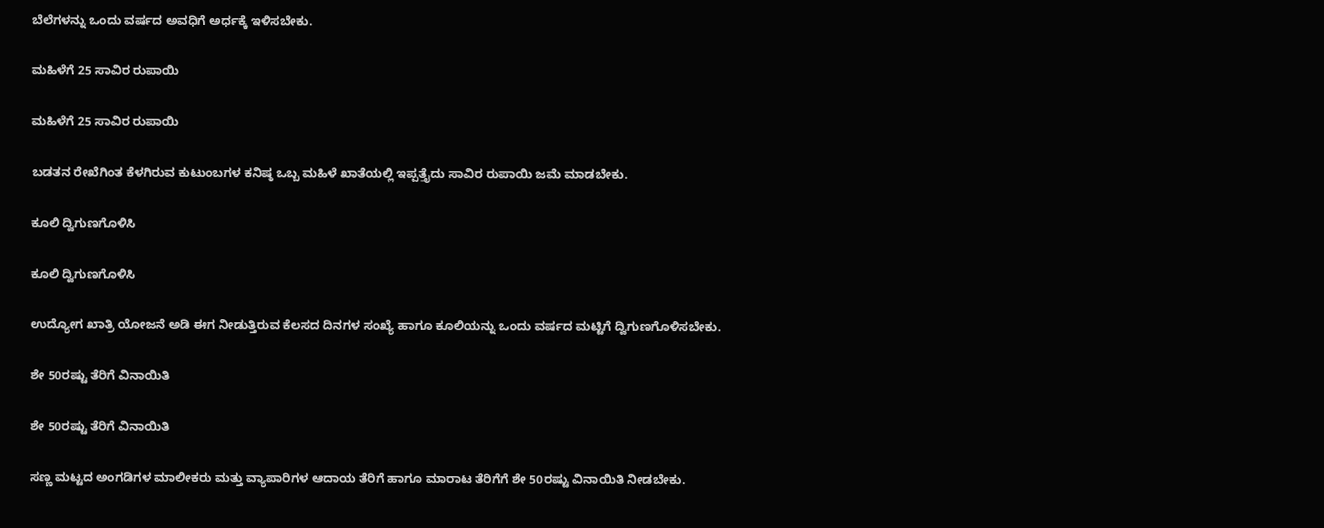ಬೆಲೆಗಳನ್ನು ಒಂದು ವರ್ಷದ ಅವಧಿಗೆ ಅರ್ಧಕ್ಕೆ ಇಳಿಸಬೇಕು.

ಮಹಿಳೆಗೆ 25 ಸಾವಿರ ರುಪಾಯಿ

ಮಹಿಳೆಗೆ 25 ಸಾವಿರ ರುಪಾಯಿ

ಬಡತನ ರೇಖೆಗಿಂತ ಕೆಳಗಿರುವ ಕುಟುಂಬಗಳ ಕನಿಷ್ಠ ಒಬ್ಬ ಮಹಿಳೆ ಖಾತೆಯಲ್ಲಿ ಇಪ್ಪತ್ತೈದು ಸಾವಿರ ರುಪಾಯಿ ಜಮೆ ಮಾಡಬೇಕು.

ಕೂಲಿ ದ್ವಿಗುಣಗೊಳಿಸಿ

ಕೂಲಿ ದ್ವಿಗುಣಗೊಳಿಸಿ

ಉದ್ಯೋಗ ಖಾತ್ರಿ ಯೋಜನೆ ಅಡಿ ಈಗ ನೀಡುತ್ತಿರುವ ಕೆಲಸದ ದಿನಗಳ ಸಂಖ್ಯೆ ಹಾಗೂ ಕೂಲಿಯನ್ನು ಒಂದು ವರ್ಷದ ಮಟ್ಟಿಗೆ ದ್ವಿಗುಣಗೊಳಿಸಬೇಕು.

ಶೇ 50ರಷ್ಟು ತೆರಿಗೆ ವಿನಾಯಿತಿ

ಶೇ 50ರಷ್ಟು ತೆರಿಗೆ ವಿನಾಯಿತಿ

ಸಣ್ಣ ಮಟ್ಟದ ಅಂಗಡಿಗಳ ಮಾಲೀಕರು ಮತ್ತು ವ್ಯಾಪಾರಿಗಳ ಆದಾಯ ತೆರಿಗೆ ಹಾಗೂ ಮಾರಾಟ ತೆರಿಗೆಗೆ ಶೇ 50ರಷ್ಟು ವಿನಾಯಿತಿ ನೀಡಬೇಕು.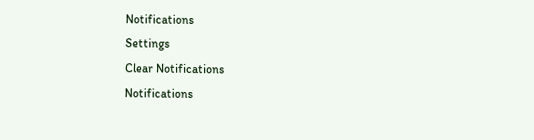Notifications
Settings
Clear Notifications
Notifications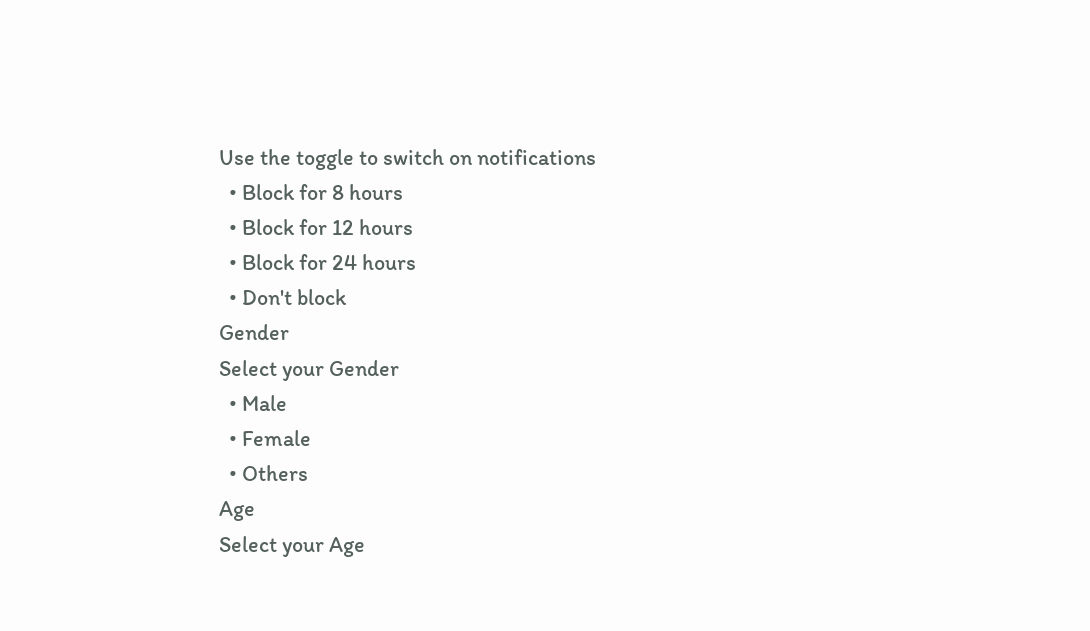Use the toggle to switch on notifications
  • Block for 8 hours
  • Block for 12 hours
  • Block for 24 hours
  • Don't block
Gender
Select your Gender
  • Male
  • Female
  • Others
Age
Select your Age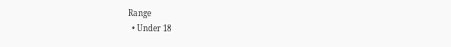Range
  • Under 18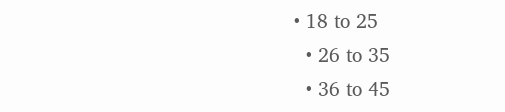• 18 to 25
  • 26 to 35
  • 36 to 45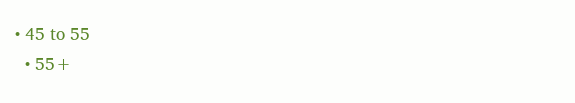• 45 to 55
  • 55+